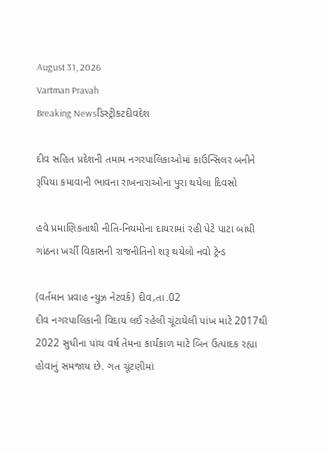August 31, 2026
Vartman Pravah
Breaking Newsડિસ્ટ્રીકટદીવદેશ

દીવ સહિત પ્રદેશની તમામ નગરપાલિકાઓમાં કાઉન્‍સિલર બનીને રૂપિયા કમાવાની ભાવના રાખનારાઓના પુરા થયેલા દિવસો

હવે પ્રમાણિકતાથી નીતિ-નિયમોના દાયરામાં રહી પેટે પાટા બાંધી ગાંઠના ખર્ચી વિકાસની રાજનીતિનો શરૂ થયેલો નવો ટ્રેન્‍ડ

(વર્તમાન પ્રવાહ ન્‍યુઝ નેટવર્ક) દીવ,તા.02
દીવ નગરપાલિકાની વિદાય લઈ રહેલી ચૂંટાયેલી પાંખ માટે 2017થી 2022 સુધીના પાંચ વર્ષ તેમના કાર્યકાળ માટે બિન ઉત્‍પાદક રહ્યા હોવાનું સમજાય છે. ગત ચૂંટણીમાં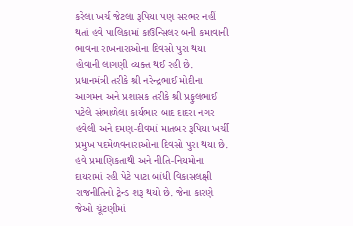કરેલા ખર્ચ જેટલા રૂપિયા પણ સરભર નહીં થતાં હવે પાલિકામાં કાઉન્‍સિલર બની કમાવાની ભાવના રાખનારાઓના દિવસો પુરા થયા હોવાની લાગણી વ્‍યક્‍ત થઈ રહી છે.
પ્રધાનમંત્રી તરીકે શ્રી નરેન્‍દ્રભાઈ મોદીના આગમન અને પ્રશાસક તરીકે શ્રી પ્રફુલભાઈ પટેલે સંભાળેલા કાર્યભાર બાદ દાદરા નગર હવેલી અને દમણ-દીવમાં માતબર રૂપિયા ખર્ચી પ્રમુખ પદમેળવનારાઓના દિવસો પુરા થયા છે. હવે પ્રમાણિકતાથી અને નીતિ-નિયમોના દાયરામાં રહી પેટે પાટા બાંધી વિકાસલક્ષી રાજનીતિનો ટ્રેન્‍ડ શરૂ થયો છે. જેના કારણે જેઓ ચૂંટણીમાં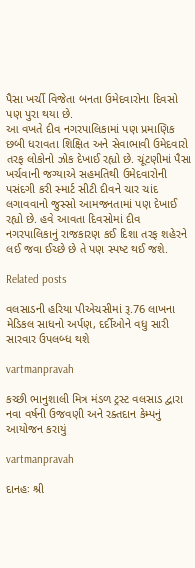પૈસા ખર્ચી વિજેતા બનતા ઉમેદવારોના દિવસો પણ પુરા થયા છે.
આ વખતે દીવ નગરપાલિકામાં પણ પ્રમાણિક છબી ધરાવતા શિક્ષિત અને સેવાભાવી ઉમેદવારો તરફ લોકોનો ઝોક દેખાઈ રહ્યો છે. ચૂંટણીમાં પૈસા ખર્ચવાની જગ્‍યાએ સહમતિથી ઉમેદવારોની પસંદગી કરી સ્‍માર્ટ સીટી દીવને ચાર ચાંદ લગાવવાનો જુસ્‍સો આમજનતામાં પણ દેખાઈ રહ્યો છે. હવે આવતા દિવસોમાં દીવ નગરપાલિકાનું રાજકારણ કઈ દિશા તરફ શહેરને લઈ જવા ઈચ્‍છે છે તે પણ સ્‍પષ્‍ટ થઈ જશે.

Related posts

વલસાડની હરિયા પીએચસીમાં રૂ.76 લાખના મેડિકલ સાધનો અર્પણ, દર્દીઓને વધુ સારી સારવાર ઉપલબ્‍ધ થશે

vartmanpravah

કચ્‍છી ભાનુશાલી મિત્ર મંડળ ટ્રસ્‍ટ વલસાડ દ્વારા નવા વર્ષની ઉજવણી અને રક્‍તદાન કેમ્‍પનું આયોજન કરાયું

vartmanpravah

દાનહઃ શ્રી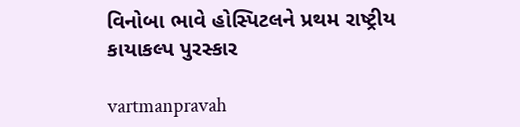વિનોબા ભાવે હોસ્‍પિટલને પ્રથમ રાષ્‍ટ્રીય કાયાકલ્‍પ પુરસ્‍કાર

vartmanpravah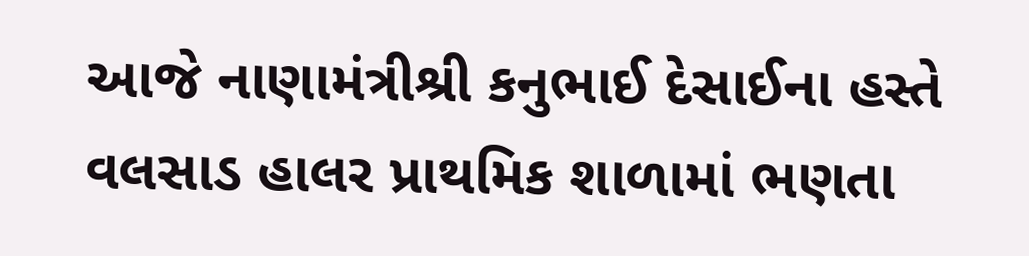આજે નાણામંત્રીશ્રી કનુભાઈ દેસાઈના હસ્તે વલસાડ હાલર પ્રાથમિક શાળામાં ભણતા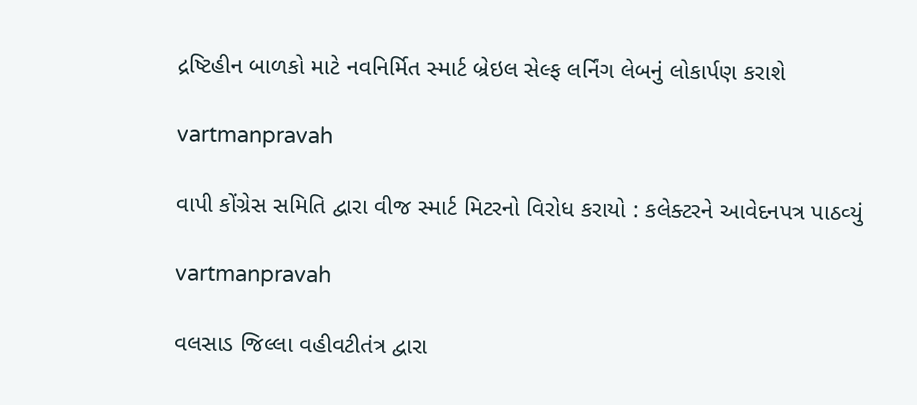દ્રષ્ટિહીન બાળકો માટે નવનિર્મિત સ્માર્ટ બ્રેઇલ સેલ્ફ લર્નિંગ લેબનું લોકાર્પણ કરાશે

vartmanpravah

વાપી કોંગ્રેસ સમિતિ દ્વારા વીજ સ્‍માર્ટ મિટરનો વિરોધ કરાયો : કલેક્‍ટરને આવેદનપત્ર પાઠવ્‍યું

vartmanpravah

વલસાડ જિલ્‍લા વહીવટીતંત્ર દ્વારા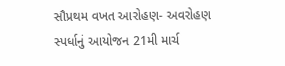સૌપ્રથમ વખત આરોહણ- અવરોહણ સ્‍પર્ધાનું આયોજન 21મી માર્ચ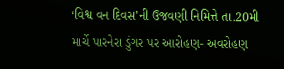‘વિશ્વ વન દિવસ’ની ઉજવણી નિમિત્તે તા.20મી માર્ચે પારનેરા ડુંગર પર આરોહણ- અવરોહણ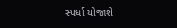સ્‍પર્ધા યોજાશે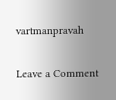vartmanpravah

Leave a Comment